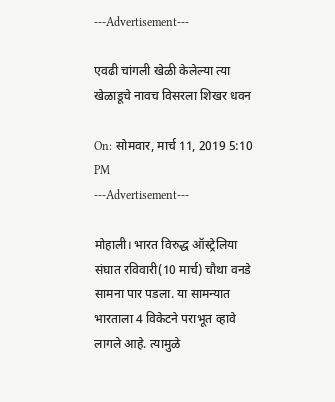---Advertisement---

एवढी चांगली खेळी केलेल्या त्या खेळाडूचे नावच विसरला शिखर धवन

On: सोमवार, मार्च 11, 2019 5:10 PM
---Advertisement---

मोहाली। भारत विरुद्ध ऑस्ट्रेलिया संघात रविवारी(10 मार्च) चौथा वनडे सामना पार पडला. या सामन्यात भारताला 4 विकेटने पराभूत व्हावे लागले आहे. त्यामुळे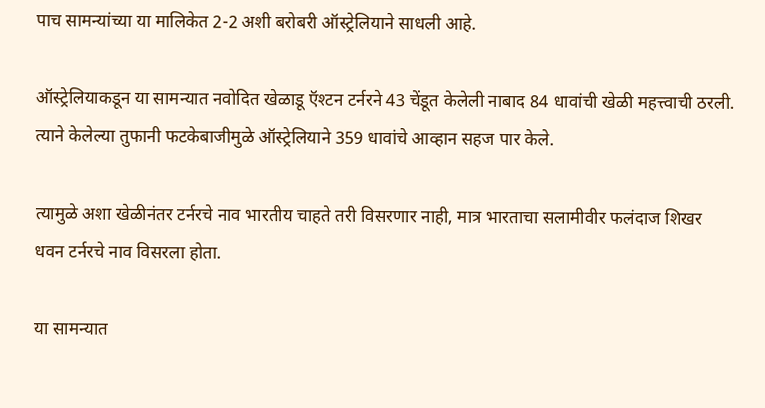पाच सामन्यांच्या या मालिकेत 2-2 अशी बरोबरी ऑस्ट्रेलियाने साधली आहे.

ऑस्ट्रेलियाकडून या सामन्यात नवोदित खेळाडू ऍश्टन टर्नरने 43 चेंडूत केलेली नाबाद 84 धावांची खेळी महत्त्वाची ठरली. त्याने केलेल्या तुफानी फटकेबाजीमुळे ऑस्ट्रेलियाने 359 धावांचे आव्हान सहज पार केले.

त्यामुळे अशा खेळीनंतर टर्नरचे नाव भारतीय चाहते तरी विसरणार नाही, मात्र भारताचा सलामीवीर फलंदाज शिखर धवन टर्नरचे नाव विसरला होता.

या सामन्यात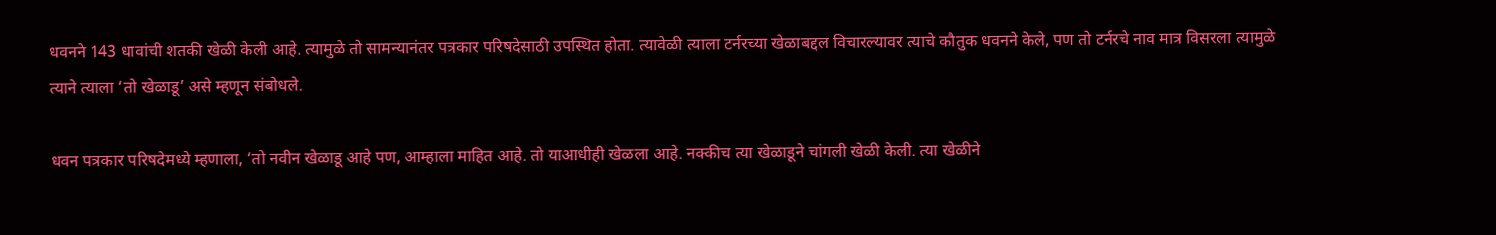धवनने 143 धावांची शतकी खेळी केली आहे. त्यामुळे तो सामन्यानंतर पत्रकार परिषदेसाठी उपस्थित होता. त्यावेळी त्याला टर्नरच्या खेळाबद्दल विचारल्यावर त्याचे कौतुक धवनने केले, पण तो टर्नरचे नाव मात्र विसरला त्यामुळे त्याने त्याला ‘तो खेळाडू’ असे म्हणून संबोधले.

धवन पत्रकार परिषदेमध्ये म्हणाला, ‘तो नवीन खेळाडू आहे पण, आम्हाला माहित आहे. तो याआधीही खेळला आहे. नक्कीच त्या खेळाडूने चांगली खेळी केली. त्या खेळीने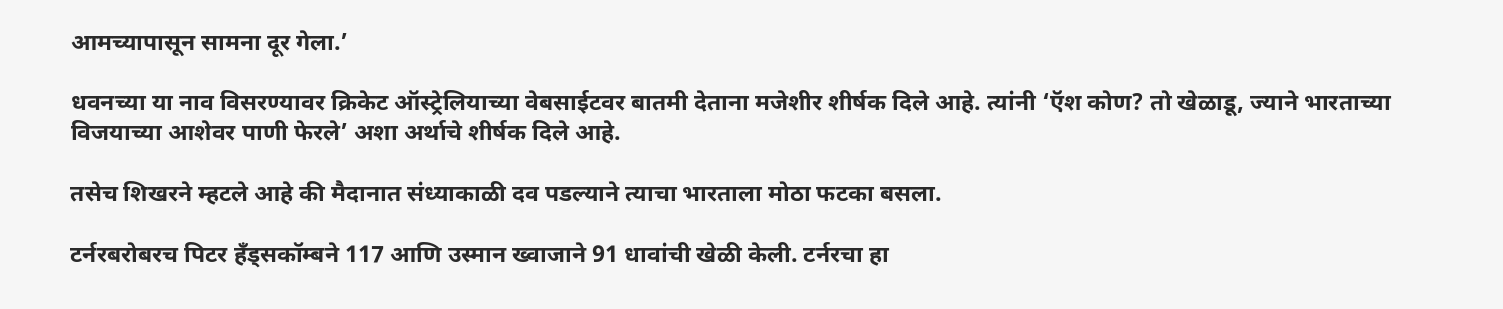आमच्यापासून सामना दूर गेला.’

धवनच्या या नाव विसरण्यावर क्रिकेट ऑस्ट्रेलियाच्या वेबसाईटवर बातमी देताना मजेशीर शीर्षक दिले आहे. त्यांनी ‘ऍश कोण? तो खेळाडू, ज्याने भारताच्या विजयाच्या आशेवर पाणी फेरले’ अशा अर्थाचे शीर्षक दिले आहे.

तसेच शिखरने म्हटले आहे की मैदानात संध्याकाळी दव पडल्याने त्याचा भारताला मोठा फटका बसला.

टर्नरबरोबरच पिटर हँड्सकॉम्बने 117 आणि उस्मान ख्वाजाने 91 धावांची खेळी केली. टर्नरचा हा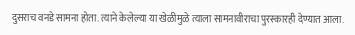दुसराच वनडे सामना होता. त्याने केलेल्या या खेळीमुळे त्याला सामनावीराचा पुरस्कारही देण्यात आला.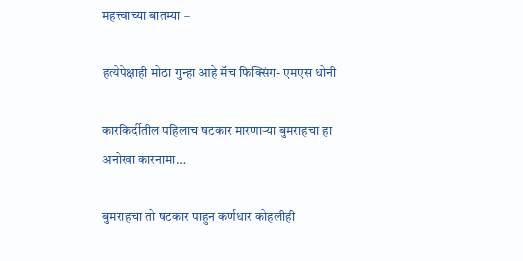महत्त्वाच्या बातम्या –

हत्येपेक्षाही मोठा गुन्हा आहे मॅच फिक्सिंग- एमएस धोनी

कारकिर्दीतील पहिलाच षटकार मारणाऱ्या बुमराहचा हा अनोखा कारनामा…

बुमराहचा तो षटकार पाहुन कर्णधार कोहलीही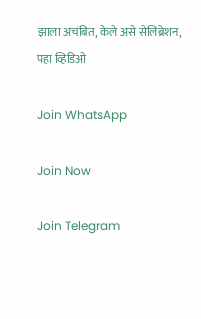झाला अचंबित, केले असे सेलिब्रेशन, पहा व्हिडिओ

Join WhatsApp

Join Now

Join Telegram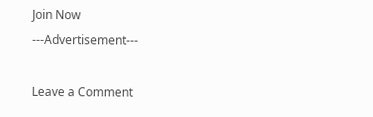Join Now
---Advertisement---

Leave a Comment